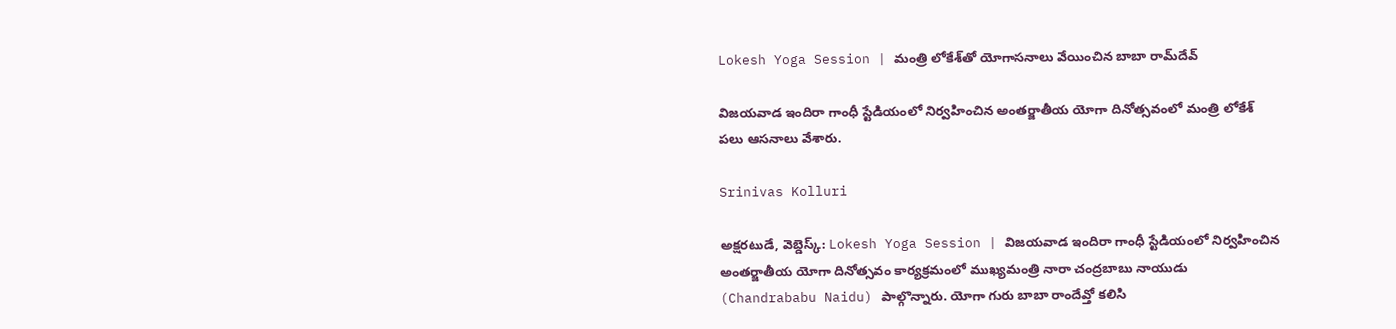Lokesh Yoga Session | మంత్రి లోకేశ్‌తో యోగాసనాలు వేయించిన బాబా రామ్‌దేవ్

విజయవాడ ఇందిరా గాంధీ స్టేడియంలో నిర్వహించిన అంతర్జాతీయ యోగా దినోత్సవంలో మంత్రి లోకేశ్ పలు ఆసనాలు వేశారు.

Srinivas Kolluri

అక్షరటుడే, వెబ్డెస్క్: Lokesh Yoga Session | విజయవాడ ఇందిరా గాంధీ స్టేడియంలో నిర్వహించిన అంతర్జాతీయ యోగా దినోత్సవం కార్యక్రమంలో ముఖ్యమంత్రి నారా చంద్రబాబు నాయుడు (Chandrababu Naidu) పాల్గొన్నారు. యోగా గురు బాబా రాందేవ్తో కలిసి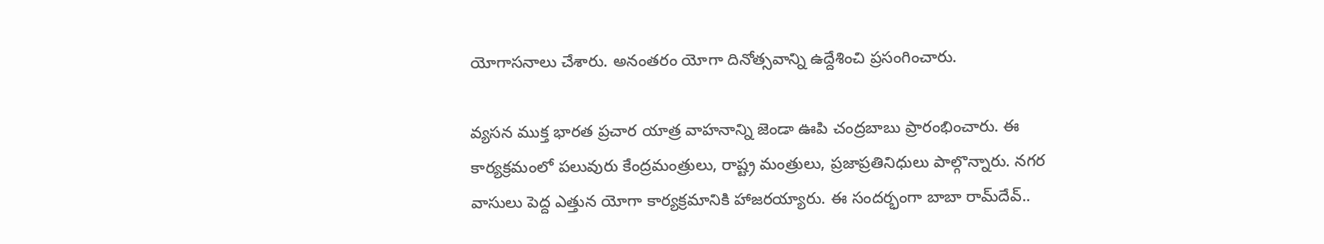యోగాసనాలు చేశారు. అనంతరం యోగా దినోత్సవాన్ని ఉద్దేశించి ప్రసంగించారు.

వ్యసన ముక్త భారత ప్రచార యాత్ర వాహనాన్ని జెండా ఊపి చంద్రబాబు ప్రారంభించారు. ఈ కార్యక్రమంలో పలువురు కేంద్రమంత్రులు, రాష్ట్ర మంత్రులు, ప్రజాప్రతినిధులు పాల్గొన్నారు. నగర వాసులు పెద్ద ఎత్తున యోగా కార్యక్రమానికి హాజరయ్యారు. ఈ సందర్భంగా బాబా రామ్‌దేవ్..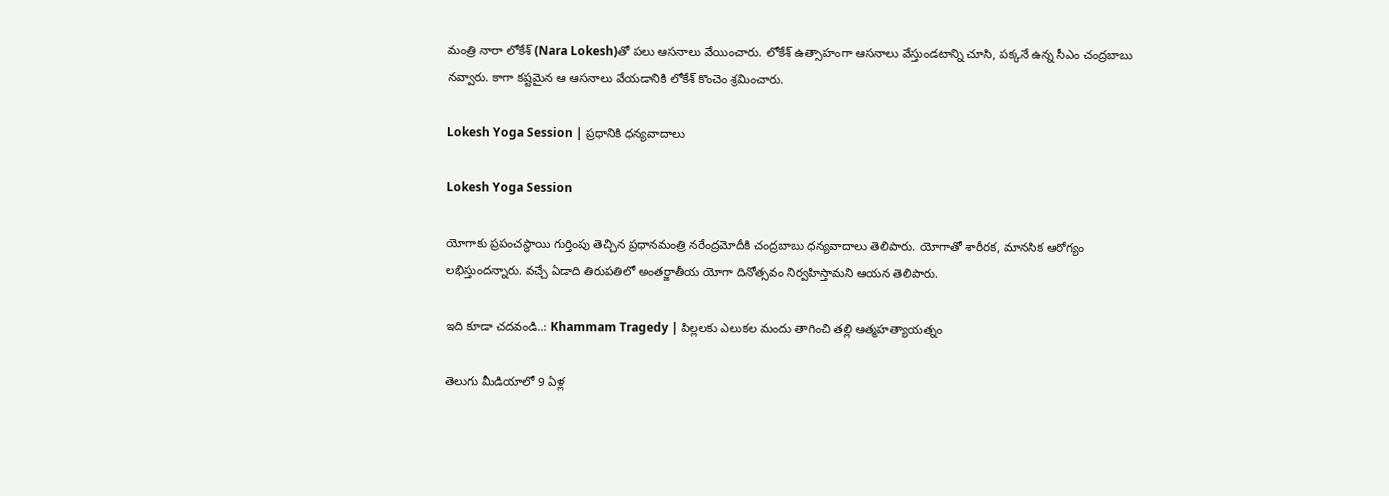మంత్రి నారా లోకేశ్‌ (Nara Lokesh)తో పలు ఆసనాలు వేయించారు. లోకేశ్ ఉత్సాహంగా ఆసనాలు వేస్తుండటాన్ని చూసి, పక్కనే ఉన్న సీఎం చంద్రబాబు నవ్వారు. కాగా కష్టమైన ఆ ఆసనాలు వేయడానికి లోకేశ్ కొంచెం శ్రమించారు.

Lokesh Yoga Session | ప్రధానికి ధన్యవాదాలు

Lokesh Yoga Session

యోగాకు ప్రపంచస్థాయి గుర్తింపు తెచ్చిన ప్రధానమంత్రి నరేంద్రమోదీకి చంద్రబాబు ధన్యవాదాలు తెలిపారు. యోగాతో శారీరక, మానసిక ఆరోగ్యం లభిస్తుందన్నారు. వచ్చే ఏడాది తిరుపతిలో అంతర్జాతీయ యోగా దినోత్సవం నిర్వహిస్తామని ఆయన తెలిపారు.

ఇది కూడా చదవండి..: Khammam Tragedy | పిల్లలకు ఎలుకల మందు తాగించి తల్లి ఆత్మహత్యాయత్నం

తెలుగు మీడియాలో 9 ఏళ్ల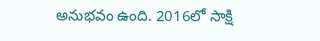అనుభవం ఉంది. 2016లో సాక్షి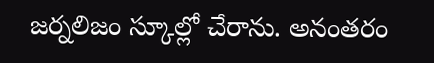జర్నలిజం స్కూల్లో చేరాను. అనంతరం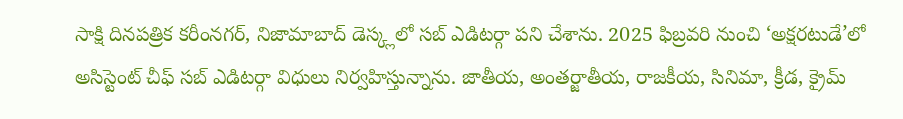సాక్షి దినపత్రిక కరీంనగర్, నిజామాబాద్ డెస్క్లలో సబ్ ఎడిటర్గా పని చేశాను. 2025 ఫిబ్రవరి నుంచి ‘అక్షరటుడే’లో అసిస్టెంట్ చీఫ్ సబ్ ఎడిటర్గా విధులు నిర్వహిస్తున్నాను. జాతీయ, అంతర్జాతీయ, రాజకీయ, సినిమా, క్రీడ, క్రైమ్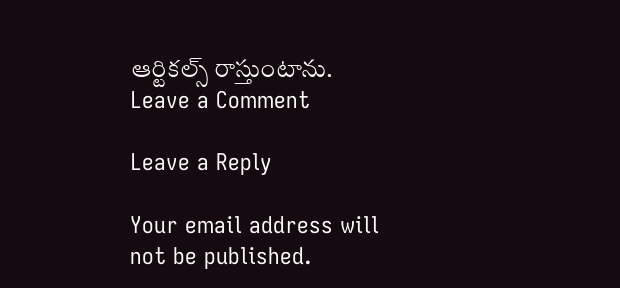ఆర్టికల్స్ రాస్తుంటాను.
Leave a Comment

Leave a Reply

Your email address will not be published.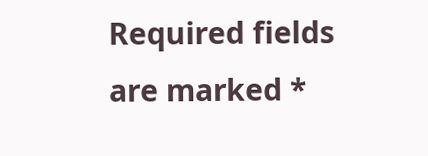Required fields are marked *